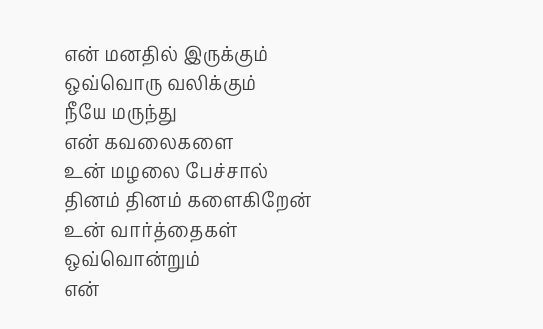என் மனதில் இருக்கும்
ஒவ்வொரு வலிக்கும்
நீயே மருந்து
என் கவலைகளை
உன் மழலை பேச்சால்
தினம் தினம் களைகிறேன்
உன் வார்த்தைகள் ஒவ்வொன்றும்
என்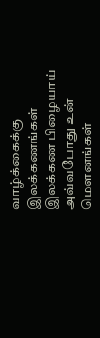வாழ்க்கைக்கு இலக்கணங்கள்
இலக்கண பிழையாய்
அவ்வபோது உன் மௌனங்கள்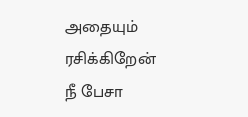அதையும் ரசிக்கிறேன்
நீ பேசா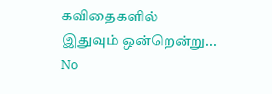கவிதைகளில்
இதுவும் ஒன்றென்று...
No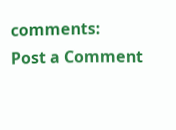comments:
Post a Comment